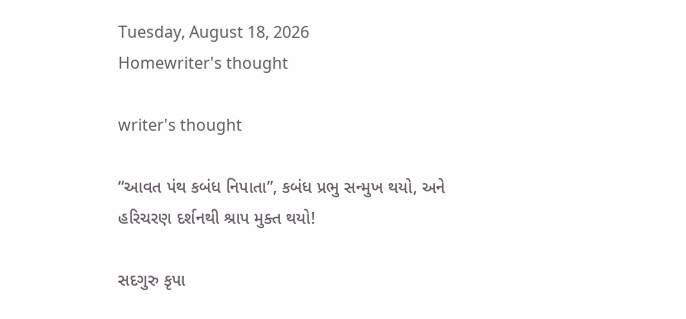Tuesday, August 18, 2026
Homewriter's thought

writer's thought

“આવત પંથ કબંધ નિપાતા”, કબંધ પ્રભુ સન્મુખ થયો, અને હરિચરણ દર્શનથી શ્રાપ મુક્ત થયો!

સદગુરુ કૃપા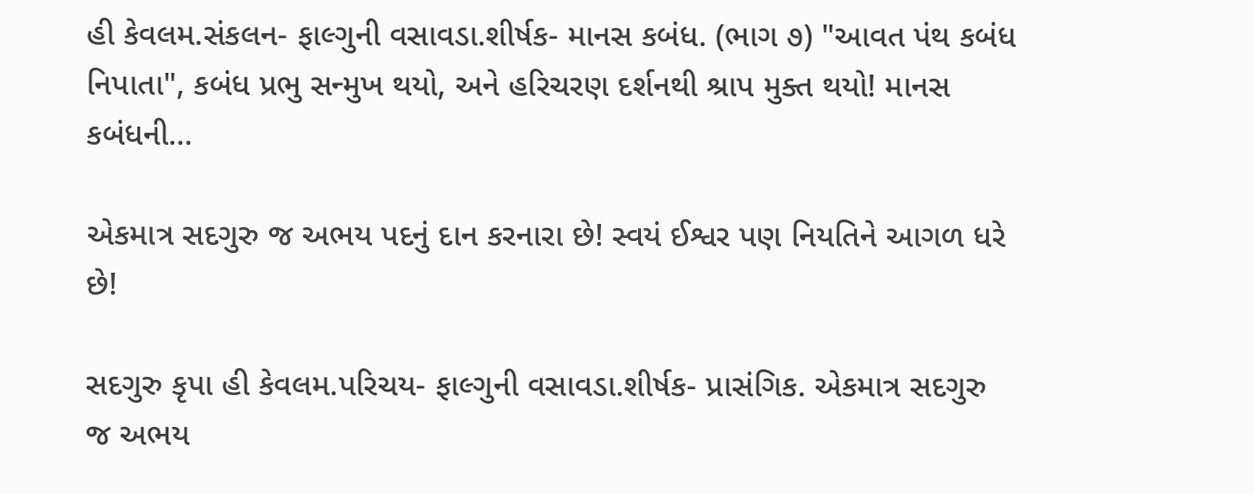હી કેવલમ.સંકલન- ફાલ્ગુની વસાવડા.શીર્ષક- માનસ કબંધ. (ભાગ ૭) "આવત પંથ કબંધ નિપાતા", કબંધ પ્રભુ સન્મુખ થયો, અને હરિચરણ દર્શનથી શ્રાપ મુક્ત થયો! માનસ કબંધની...

એકમાત્ર સદગુરુ જ અભય પદનું દાન કરનારા છે! સ્વયં ઈશ્વર પણ નિયતિને આગળ ધરે છે!

સદગુરુ કૃપા હી કેવલમ.પરિચય- ફાલ્ગુની વસાવડા.શીર્ષક- પ્રાસંગિક. એકમાત્ર સદગુરુ જ અભય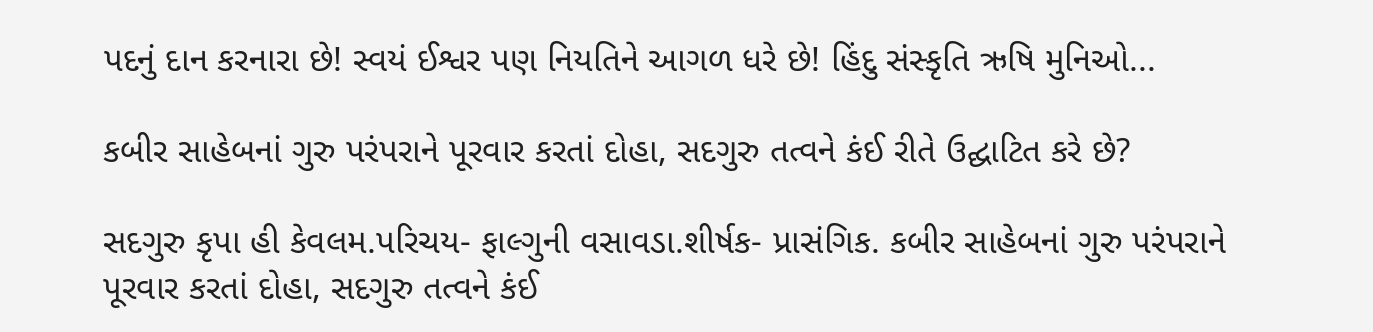પદનું દાન કરનારા છે! સ્વયં ઈશ્વર પણ નિયતિને આગળ ધરે છે! હિંદુ સંસ્કૃતિ ઋષિ મુનિઓ...

કબીર સાહેબનાં ગુરુ પરંપરાને પૂરવાર કરતાં દોહા, સદગુરુ તત્વને કંઈ રીતે ઉદ્ઘાટિત કરે છે?

સદગુરુ કૃપા હી કેવલમ.પરિચય- ફાલ્ગુની વસાવડા.શીર્ષક- પ્રાસંગિક. કબીર સાહેબનાં ગુરુ પરંપરાને પૂરવાર કરતાં દોહા, સદગુરુ તત્વને કંઈ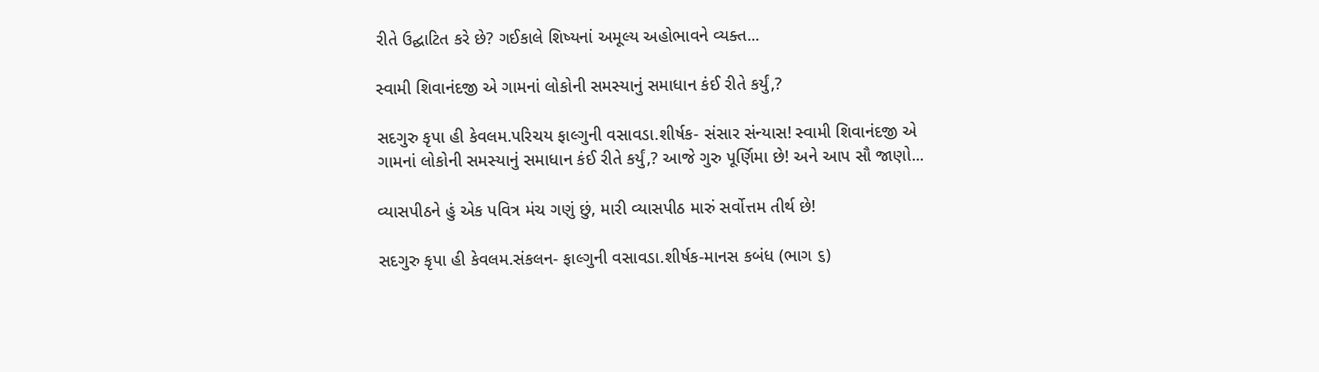રીતે ઉદ્ઘાટિત કરે છે? ગઈકાલે શિષ્યનાં અમૂલ્ય અહોભાવને વ્યક્ત...

સ્વામી શિવાનંદજી એ ગામનાં લોકોની સમસ્યાનું સમાધાન કંઈ રીતે કર્યું,?

સદગુરુ કૃપા હી કેવલમ.પરિચય ફાલ્ગુની વસાવડા.શીર્ષક- સંસાર સંન્યાસ! સ્વામી શિવાનંદજી એ ગામનાં લોકોની સમસ્યાનું સમાધાન કંઈ રીતે કર્યું,? આજે ગુરુ પૂર્ણિમા છે! અને આપ સૌ જાણો...

વ્યાસપીઠને હું એક પવિત્ર મંચ ગણું છું, મારી વ્યાસપીઠ મારું સર્વોત્તમ તીર્થ છે!

સદગુરુ કૃપા હી કેવલમ.સંકલન- ફાલ્ગુની વસાવડા.શીર્ષક-માનસ કબંધ (ભાગ ૬)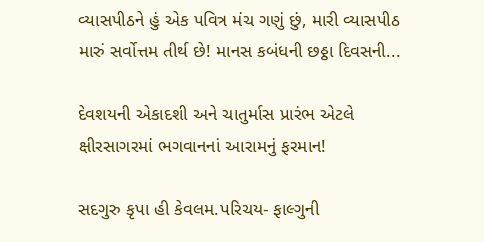વ્યાસપીઠને હું એક પવિત્ર મંચ ગણું છું, મારી વ્યાસપીઠ મારું સર્વોત્તમ તીર્થ છે! માનસ કબંધની છઠ્ઠા દિવસની...

દેવશયની એકાદશી અને ચાતુર્માસ પ્રારંભ એટલે ક્ષીરસાગરમાં ભગવાનનાં આરામનું ફરમાન!

સદગુરુ કૃપા હી કેવલમ.પરિચય- ફાલ્ગુની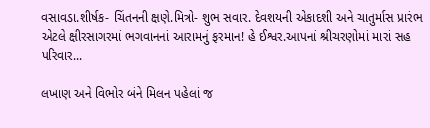વસાવડા.શીર્ષક- ચિંતનની ક્ષણે.મિત્રો- શુભ સવાર. દેવશયની એકાદશી અને ચાતુર્માસ પ્રારંભ એટલે ક્ષીરસાગરમાં ભગવાનનાં આરામનું ફરમાન! હે ઈશ્વર.આપનાં શ્રીચરણોમાં મારાં સહ પરિવાર...

લખાણ અને વિભોર બંને મિલન પહેલાં જ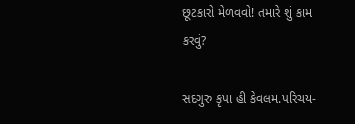છૂટકારો મેળવવો! તમારે શું કામ કરવું?

સદગુરુ કૃપા હી કેવલમ.પરિચય-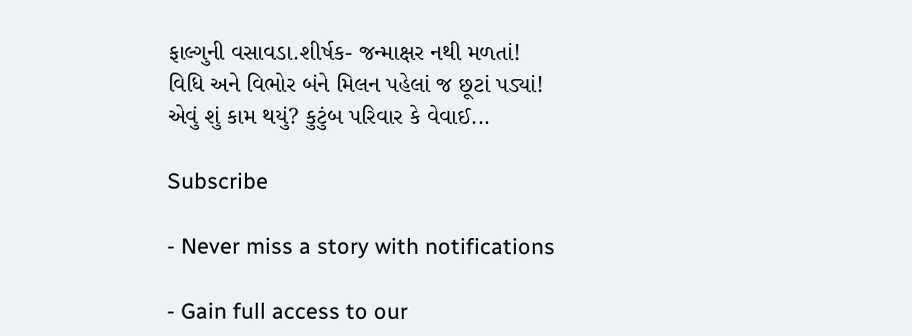ફાલ્ગુની વસાવડા.શીર્ષક- જન્માક્ષર નથી મળતાં! વિધિ અને વિભોર બંને મિલન પહેલાં જ છૂટાં પડ્યાં! એવું શું કામ થયું? કુટુંબ પરિવાર કે વેવાઈ...

Subscribe

- Never miss a story with notifications

- Gain full access to our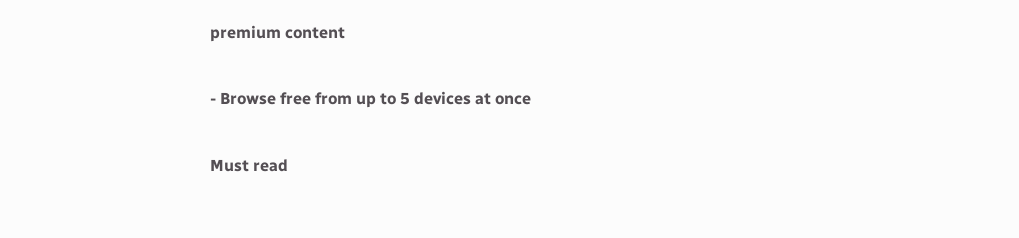premium content

- Browse free from up to 5 devices at once

Must read